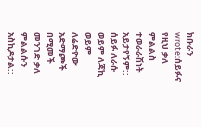ክቡራን wrote:ሰይፉና የዚህ ቃለ ምልልስ ተወራራሽነት አይታየኝም:: ሰይፉ ለራሱ ወይም ለጃኪ ወይም ለሬድዮው አድማጮች በሚመች መንገድ ቃለ ምልልሱን አስኪዶታል::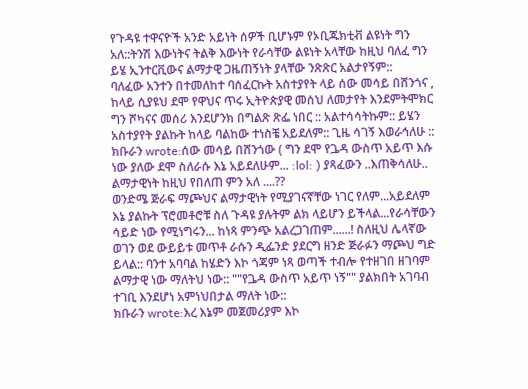የጉዳዩ ተዋናዮች አንድ አይነት ሰዎች ቢሆኑም የኦቢጁክቲቭ ልዩነት ግን አለ::ትንሽ እውነትና ትልቅ እውነት የራሳቸው ልዩነት አላቸው ከዚህ ባለፈ ግን ይሄ ኢንተርቪውና ልማታዊ ጋዜጠኝነት ያላቸው ንጽጽር አልታየኝም::
ባለፈው አንተን በተመለከተ ባሰፈርኩት አስተያየት ላይ ሰው መሳይ በሸንጎና , ከላይ ሲያዩህ ደሞ የዋህና ጥሩ ኢትዮጵያዊ መሰህ ለመታየት እንደምትሞክር ግን ሾካናና መሰሪ እንደሆንክ በግልጽ ጽፌ ነበር :: አልተሳሳትኩም:: ይሄን አስተያየት ያልኩት ከላይ ባልከው ተነስቼ አይደለም:: ጊዜ ሳገኝ እወራኅለሁ ::
ክቡራን wrote:ሰው መሳይ በሸንጎው ( ግን ደሞ የጔዳ ውስጥ አይጥ እሱ ነው ያለው ደሞ ስለራሱ እኔ አይደለሁም... :lol: ) ያጻፈውን ..እጠቅሳለሁ..
ልማታዊነት ከዚህ የበለጠ ምን አለ ....??
ወንድሜ ጅራፍ ማጮህና ልማታዊነት የሚያገናኛቸው ነገር የለም...አይደለም እኔ ያልኩት ፕሮመቶሮቹ ስለ ጉዳዩ ያሉትም ልክ ላይሆን ይችላል...የራሳቸውን ሳይድ ነው የሚነግሩን... ከነጻ ምንጭ አልረጋገጠም......! ስለዚህ ሌላኛው ወገን ወደ ውይይቱ መጥቶ ራሱን ዲፌንድ ያደርግ ዘንድ ጅራፉን ማጮህ ግድ ይላል:: ባንተ አባባል ከሄድን እኮ ጎጃም ነጻ ወጣች ተብሎ የተዘገበ ዘገባም ልማታዊ ነው ማለትህ ነው:: ""የጔዳ ውስጥ አይጥ ነኝ"" ያልክበት አገባብ ተገቢ እንደሆነ አምነህበታል ማለት ነው::
ክቡራን wrote:እረ እኔም መጀመሪያም እኮ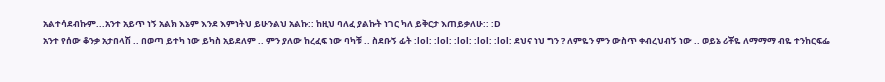አልተሳደብኩም...አንተ አይጥ ነኝ አልክ እኔም እንደ እምነትህ ይሁንልህ አልኩ:: ከዚህ ባለፈ ያልኩት ነገር ካለ ይቅርታ እጠይቃለሁ:: :D
አንተ የሰው ቆንቃ አታበላሽ .. በወጣ ይተካ ነው ይካስ አይደለም .. ምን ያለው ከረፈፍ ነው ባካቹ .. ስደቡኝ ፊት :lol: :lol: :lol: :lol: :lol: ደህና ነህ ግን ? ለምዬን ምን ውስጥ ቀብረህብኝ ነው .. ወይኔ ሪቾዬ ለማማማ ብዬ ተንከርፍፌ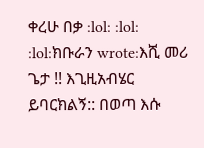ቀረሁ በቃ :lol: :lol: :lol:ክቡራን wrote:እሺ መሪ ጌታ !! እጊዚአብሄር ይባርክልኝ:: በወጣ እሱ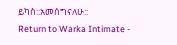ይካስ::አመሰግናለሁ::
Return to Warka Intimate -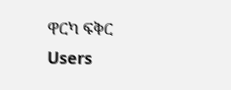ዋርካ ፍቅር
Users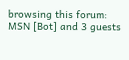browsing this forum: MSN [Bot] and 3 guests